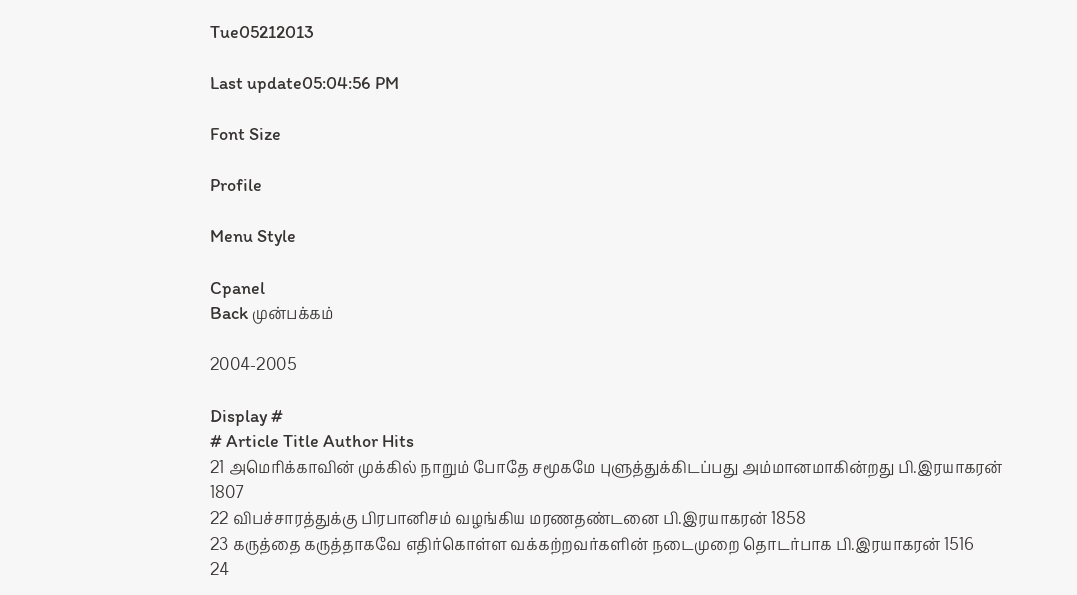Tue05212013

Last update05:04:56 PM

Font Size

Profile

Menu Style

Cpanel
Back முன்பக்கம்

2004-2005

Display #
# Article Title Author Hits
21 அமெரிக்காவின் முக்கில் நாறும் போதே சமூகமே புளுத்துக்கிடப்பது அம்மானமாகின்றது பி.இரயாகரன் 1807
22 விபச்சாரத்துக்கு பிரபானிசம் வழங்கிய மரணதண்டனை பி.இரயாகரன் 1858
23 கருத்தை கருத்தாகவே எதிர்கொள்ள வக்கற்றவர்களின் நடைமுறை தொடர்பாக பி.இரயாகரன் 1516
24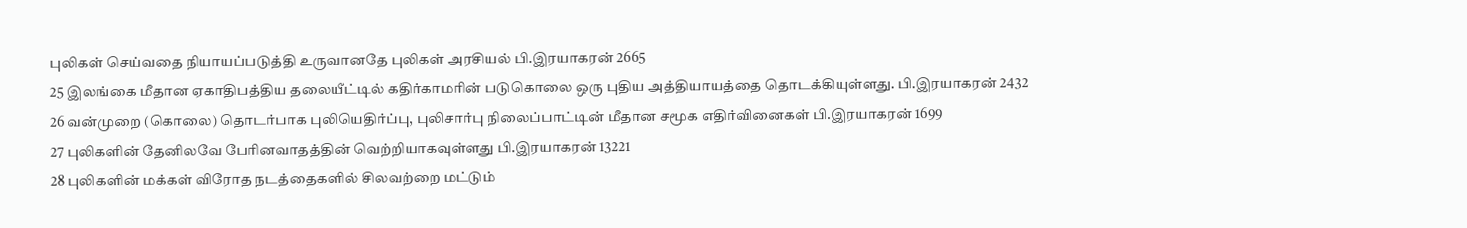புலிகள் செய்வதை நியாயப்படுத்தி உருவானதே புலிகள் அரசியல் பி.இரயாகரன் 2665
25 இலங்கை மீதான ஏகாதிபத்திய தலையீட்டில் கதிர்காமரின் படுகொலை ஒரு புதிய அத்தியாயத்தை தொடக்கியுள்ளது. பி.இரயாகரன் 2432
26 வன்முறை (கொலை) தொடர்பாக புலியெதிர்ப்பு, புலிசார்பு நிலைப்பாட்டின் மீதான சமூக எதிர்வினைகள் பி.இரயாகரன் 1699
27 புலிகளின் தேனிலவே பேரினவாதத்தின் வெற்றியாகவுள்ளது பி.இரயாகரன் 13221
28 புலிகளின் மக்கள் விரோத நடத்தைகளில் சிலவற்றை மட்டும்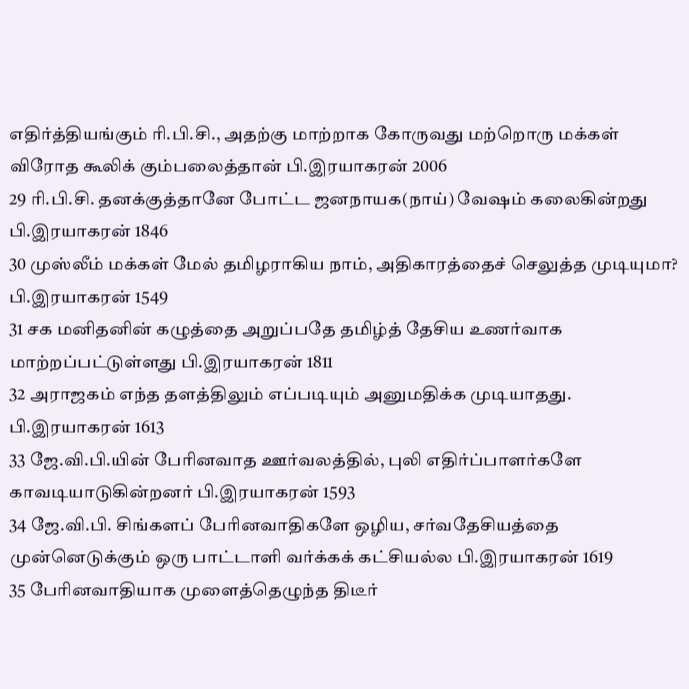எதிர்த்தியங்கும் ரி.பி.சி., அதற்கு மாற்றாக கோருவது மற்றொரு மக்கள் விரோத கூலிக் கும்பலைத்தான் பி.இரயாகரன் 2006
29 ரி.பி.சி. தனக்குத்தானே போட்ட ஜனநாயக(நாய்) வேஷம் கலைகின்றது பி.இரயாகரன் 1846
30 முஸ்லீம் மக்கள் மேல் தமிழராகிய நாம், அதிகாரத்தைச் செலுத்த முடியுமா? பி.இரயாகரன் 1549
31 சக மனிதனின் கழுத்தை அறுப்பதே தமிழ்த் தேசிய உணர்வாக மாற்றப்பட்டுள்ளது பி.இரயாகரன் 1811
32 அராஜகம் எந்த தளத்திலும் எப்படியும் அனுமதிக்க முடியாதது. பி.இரயாகரன் 1613
33 ஜே.வி.பி.யின் பேரினவாத ஊர்வலத்தில், புலி எதிர்ப்பாளர்களே காவடியாடுகின்றனர் பி.இரயாகரன் 1593
34 ஜே.வி.பி. சிங்களப் பேரினவாதிகளே ஒழிய, சர்வதேசியத்தை முன்னெடுக்கும் ஒரு பாட்டாளி வர்க்கக் கட்சியல்ல பி.இரயாகரன் 1619
35 பேரினவாதியாக முளைத்தெழுந்த திடீர்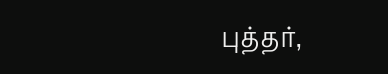புத்தர்,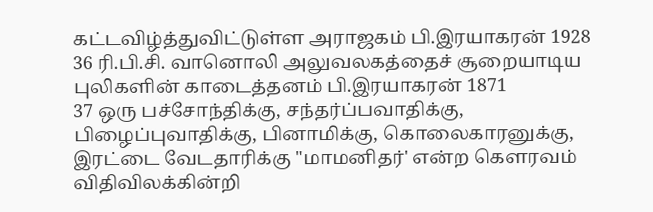கட்டவிழ்த்துவிட்டுள்ள அராஜகம் பி.இரயாகரன் 1928
36 ரி.பி.சி. வானொலி அலுவலகத்தைச் சூறையாடிய புலிகளின் காடைத்தனம் பி.இரயாகரன் 1871
37 ஒரு பச்சோந்திக்கு, சந்தர்ப்பவாதிக்கு, பிழைப்புவாதிக்கு, பினாமிக்கு, கொலைகாரனுக்கு, இரட்டை வேடதாரிக்கு "மாமனிதர்' என்ற கௌரவம் விதிவிலக்கின்றி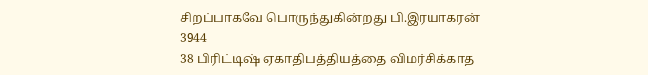சிறப்பாகவே பொருந்துகின்றது பி.இரயாகரன் 3944
38 பிரிட்டிஷ் ஏகாதிபத்தியத்தை விமர்சிக்காத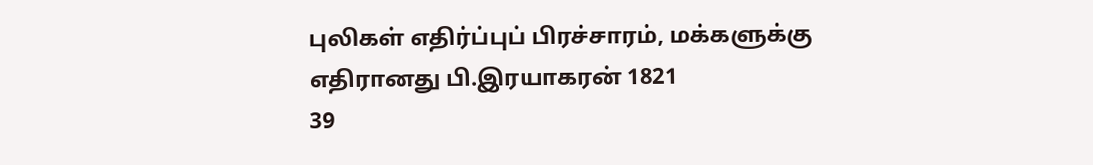புலிகள் எதிர்ப்புப் பிரச்சாரம், மக்களுக்கு எதிரானது பி.இரயாகரன் 1821
39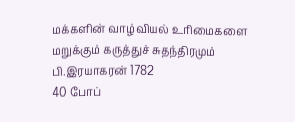மக்களின் வாழ்வியல் உரிமைகளை மறுக்கும் கருத்துச் சுதந்திரமும் பி.இரயாகரன் 1782
40 போப்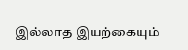இல்லாத இயற்கையும்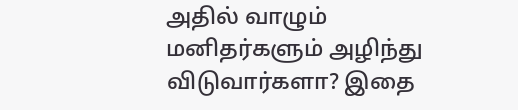அதில் வாழும் மனிதர்களும் அழிந்து விடுவார்களா? இதை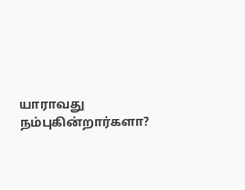யாராவது நம்புகின்றார்களா?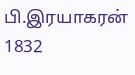பி.இரயாகரன் 1832